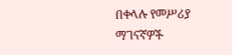በቀላሉ የመሥሪያ ማገናኛዎች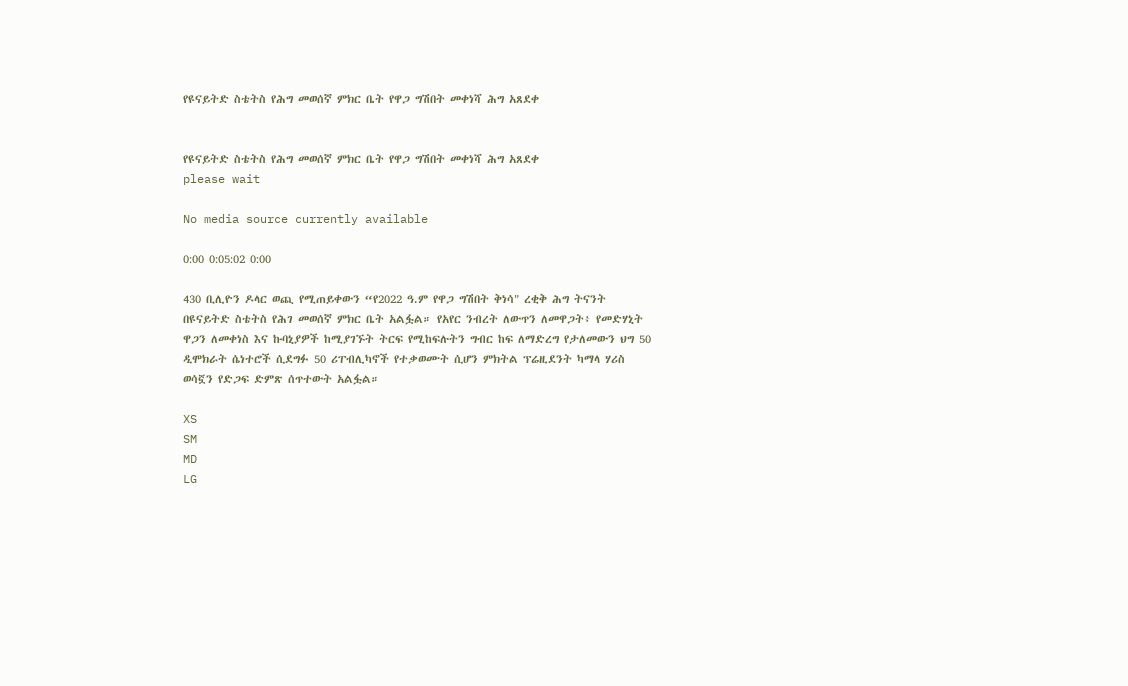የዩናይትድ ስቴትስ የሕግ መወሰኛ ምክር ቤት የዋጋ ግሽበት መቀነሻ ሕግ አጸደቀ


የዩናይትድ ስቴትስ የሕግ መወሰኛ ምክር ቤት የዋጋ ግሽበት መቀነሻ ሕግ አጸደቀ
please wait

No media source currently available

0:00 0:05:02 0:00

430 ቢሊዮን ዶላር ወጪ የሚጠይቀውን “የ2022 ዓ.ም የዋጋ ግሽበት ቅነሳ" ረቂቅ ሕግ ትናንት በዩናይትድ ስቴትስ የሕገ መወሰኛ ምክር ቤት አልፏል። የአየር ንብረት ለውጥን ለመዋጋት፥ የመድሃኒት ዋጋን ለመቀነስ እና ኩባኒያዎች ከሚያገኙት ትርፍ የሚከፍሉትን ግብር ከፍ ለማድረግ የታለመውን ህግ 50 ዲሞክራት ሴነተሮች ሲደግፉ 50 ሪፐብሊካኖች የተቃወሙት ሲሆን ምክትል ፕሬዚደንት ካማላ ሃሪስ ወሳኟን የድጋፍ ድምጽ ሰጥተውት አልፏል።

XS
SM
MD
LG